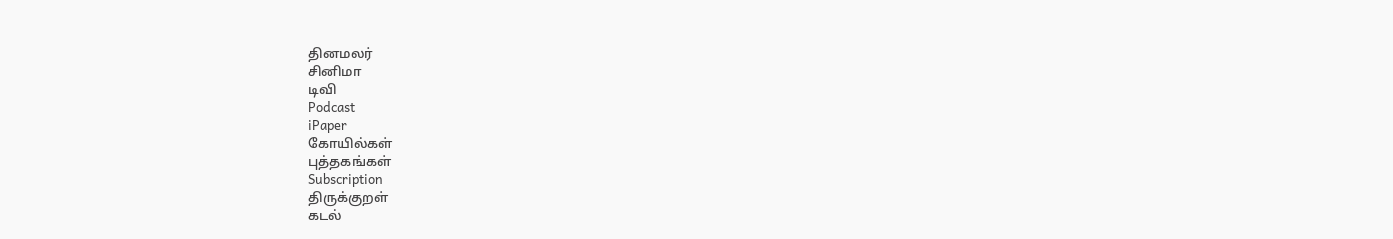தினமலர்
சினிமா
டிவி
Podcast
iPaper
கோயில்கள்
புத்தகங்கள்
Subscription
திருக்குறள்
கடல்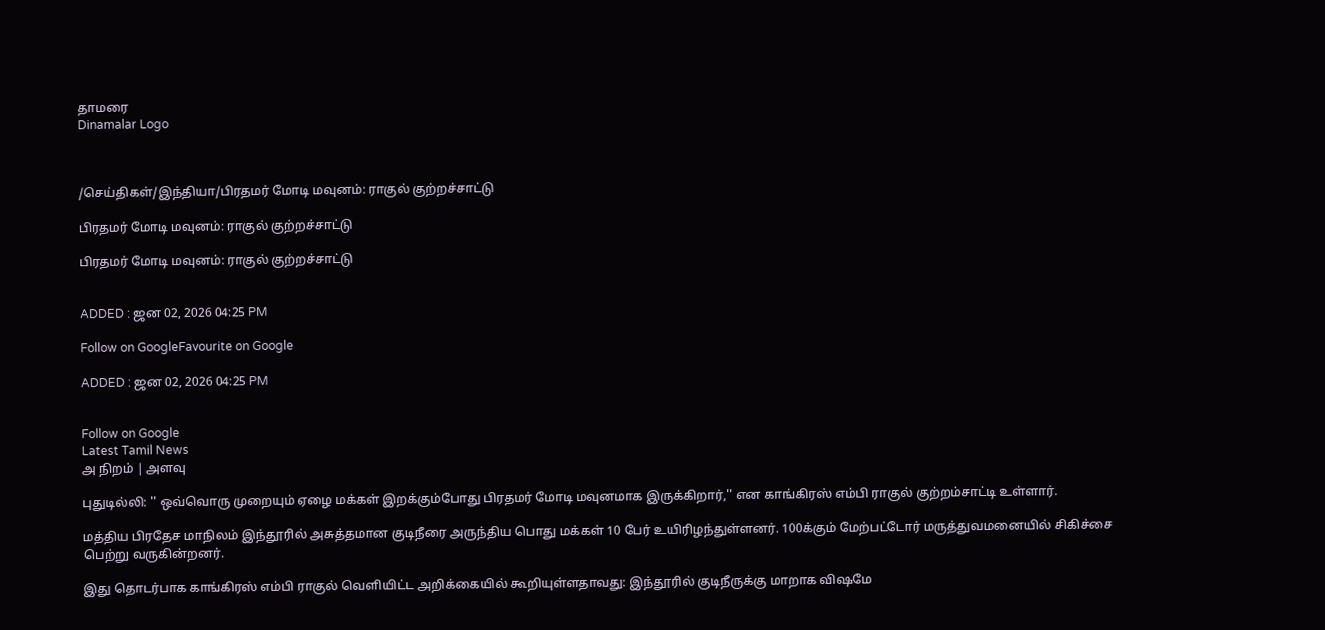தாமரை
Dinamalar Logo



/செய்திகள்/இந்தியா/பிரதமர் மோடி மவுனம்: ராகுல் குற்றச்சாட்டு

பிரதமர் மோடி மவுனம்: ராகுல் குற்றச்சாட்டு

பிரதமர் மோடி மவுனம்: ராகுல் குற்றச்சாட்டு


ADDED : ஜன 02, 2026 04:25 PM

Follow on GoogleFavourite on Google

ADDED : ஜன 02, 2026 04:25 PM


Follow on Google
Latest Tamil News
அ நிறம் | அளவு

புதுடில்லி: '' ஒவ்வொரு முறையும் ஏழை மக்கள் இறக்கும்போது பிரதமர் மோடி மவுனமாக இருக்கிறார்,'' என காங்கிரஸ் எம்பி ராகுல் குற்றம்சாட்டி உள்ளார்.

மத்திய பிரதேச மாநிலம் இந்தூரில் அசுத்தமான குடிநீரை அருந்திய பொது மக்கள் 10 பேர் உயிரிழந்துள்ளனர். 100க்கும் மேற்பட்டோர் மருத்துவமனையில் சிகிச்சை பெற்று வருகின்றனர்.

இது தொடர்பாக காங்கிரஸ் எம்பி ராகுல் வெளியிட்ட அறிக்கையில் கூறியுள்ளதாவது: இந்தூரில் குடிநீருக்கு மாறாக விஷமே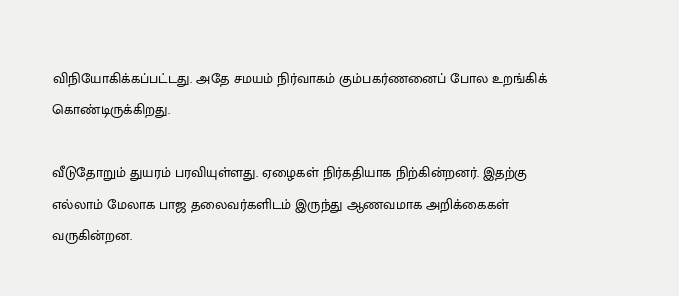விநியோகிக்கப்பட்டது. அதே சமயம் நிர்வாகம் கும்பகர்ணனைப் போல உறங்கிக் கொண்டிருக்கிறது.

வீடுதோறும் துயரம் பரவியுள்ளது. ஏழைகள் நிர்கதியாக நிற்கின்றனர். இதற்கு எல்லாம் மேலாக பாஜ தலைவர்களிடம் இருந்து ஆணவமாக அறிக்கைகள் வருகின்றன.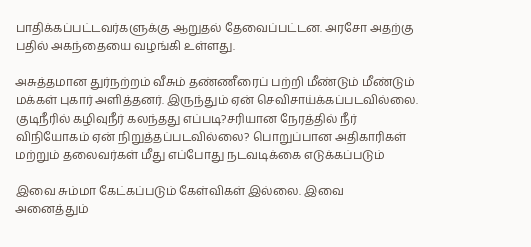பாதிக்கப்பட்டவர்களுக்கு ஆறுதல் தேவைப்பட்டன. அரசோ அதற்கு பதில் அகந்தையை வழங்கி உள்ளது.

அசுத்தமான துர்நற்றம் வீசும் தண்ணீரைப் பற்றி மீண்டும் மீண்டும் மக்கள் புகார் அளித்தனர். இருந்தும் ஏன் செவிசாய்க்கப்படவில்லை. குடிநீரில் கழிவுநீர் கலந்தது எப்படி?சரியான நேரத்தில் நீர் விநியோகம் ஏன் நிறுத்தப்படவில்லை? பொறுப்பான அதிகாரிகள் மற்றும் தலைவர்கள் மீது எப்போது நடவடிக்கை எடுக்கப்படும்

இவை சும்மா கேட்கப்படும் கேள்விகள் இல்லை. இவை அனைத்தும்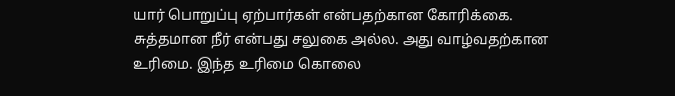யார் பொறுப்பு ஏற்பார்கள் என்பதற்கான கோரிக்கை. சுத்தமான நீர் என்பது சலுகை அல்ல. அது வாழ்வதற்கான உரிமை. இந்த உரிமை கொலை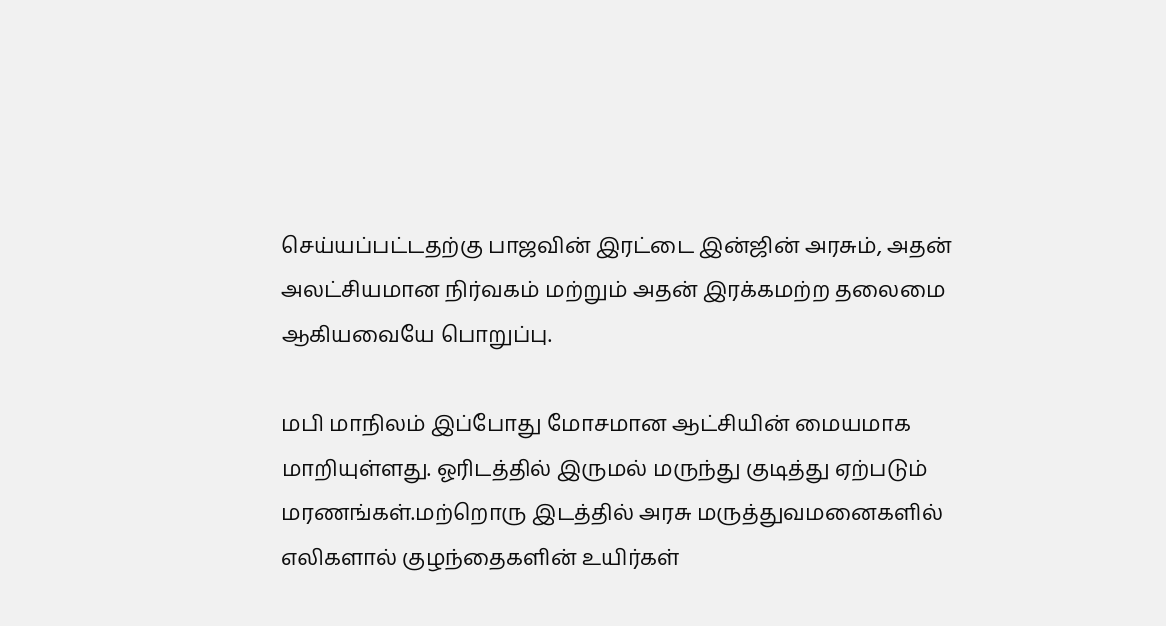செய்யப்பட்டதற்கு பாஜவின் இரட்டை இன்ஜின் அரசும், அதன் அலட்சியமான நிர்வகம் மற்றும் அதன் இரக்கமற்ற தலைமை ஆகியவையே பொறுப்பு.

மபி மாநிலம் இப்போது மோசமான ஆட்சியின் மையமாக மாறியுள்ளது. ஓரிடத்தில் இருமல் மருந்து குடித்து ஏற்படும் மரணங்கள்.மற்றொரு இடத்தில் அரசு மருத்துவமனைகளில் எலிகளால் குழந்தைகளின் உயிர்கள்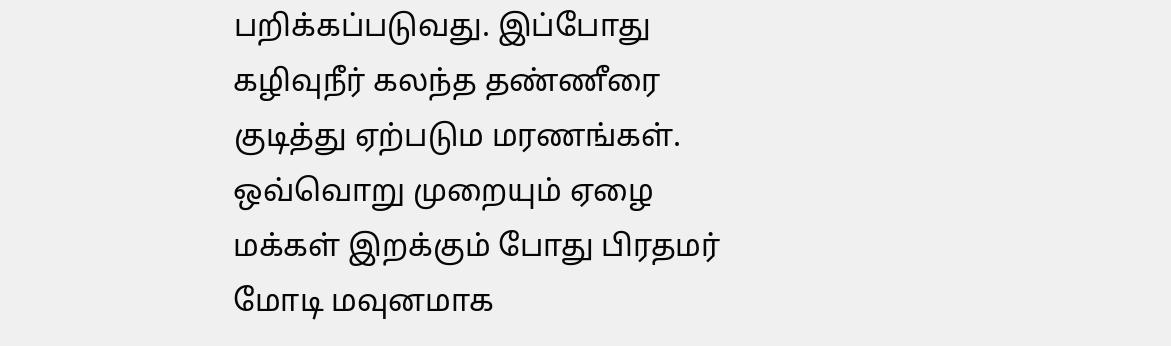பறிக்கப்படுவது. இப்போது கழிவுநீர் கலந்த தண்ணீரை குடித்து ஏற்படும மரணங்கள். ஒவ்வொறு முறையும் ஏழை மக்கள் இறக்கும் போது பிரதமர் மோடி மவுனமாக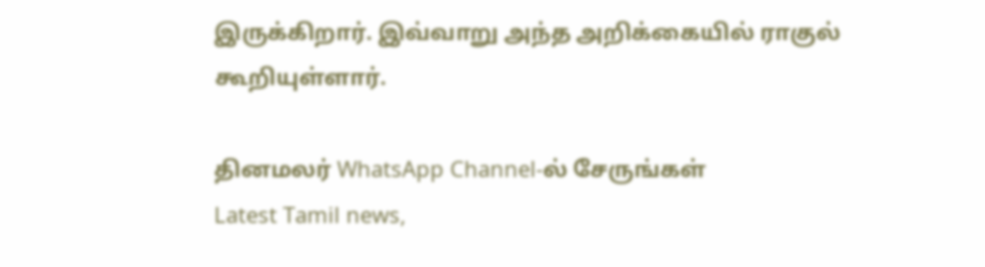இருக்கிறார். இவ்வாறு அந்த அறிக்கையில் ராகுல் கூறியுள்ளார்.

தினமலர் WhatsApp Channel-ல் சேருங்கள்
Latest Tamil news,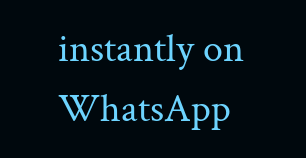instantly on WhatsApp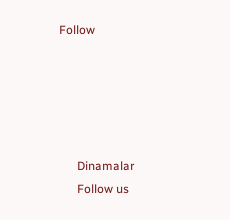Follow





      Dinamalar
      Follow us